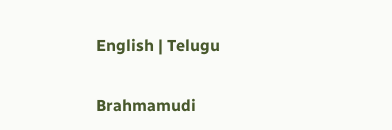English | Telugu

Brahmamudi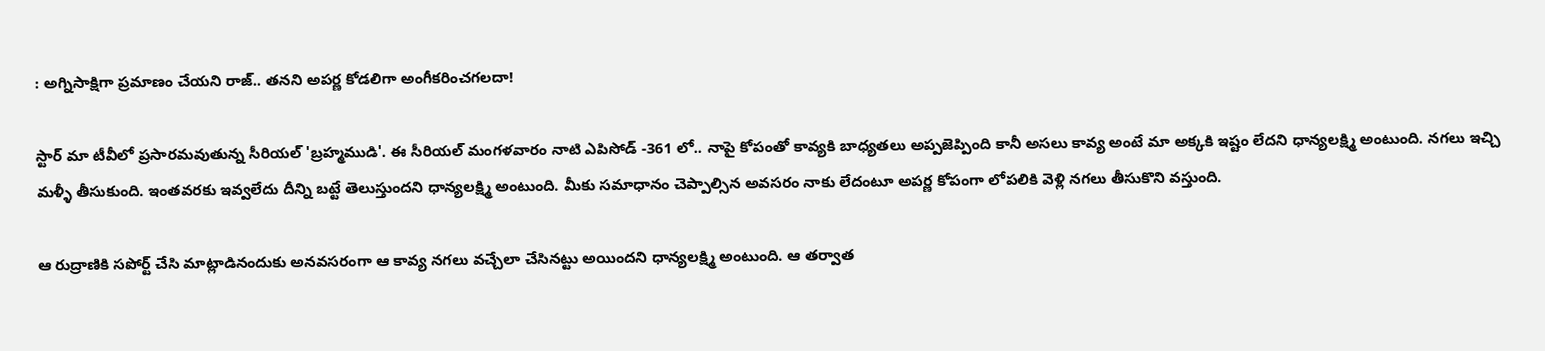: అగ్నిసాక్షిగా ప్రమాణం చేయని రాజ్.. తనని అపర్ణ కోడలిగా అంగీకరించగలదా!

స్టార్ మా టీవీలో ప్రసారమవుతున్న సీరియల్ 'బ్రహ్మముడి'. ఈ సీరియల్ మంగళవారం నాటి ఎపిసోడ్ -361 లో.. నాపై కోపంతో కావ్యకి బాధ్యతలు అప్పజెప్పింది కానీ అసలు కావ్య అంటే మా అక్కకి ఇష్టం లేదని ధాన్యలక్ష్మి అంటుంది. నగలు ఇచ్చి మళ్ళీ తీసుకుంది. ఇంతవరకు ఇవ్వలేదు దీన్ని బట్టే తెలుస్తుందని ధాన్యలక్ష్మి అంటుంది. మీకు సమాధానం చెప్పాల్సిన అవసరం నాకు లేదంటూ అపర్ణ కోపంగా లోపలికి వెళ్లి నగలు తీసుకొని వస్తుంది.

ఆ రుద్రాణికి సపోర్ట్ చేసి మాట్లాడినందుకు అనవసరంగా ఆ కావ్య నగలు వచ్చేలా చేసినట్టు అయిందని ధాన్యలక్ష్మి అంటుంది. ఆ తర్వాత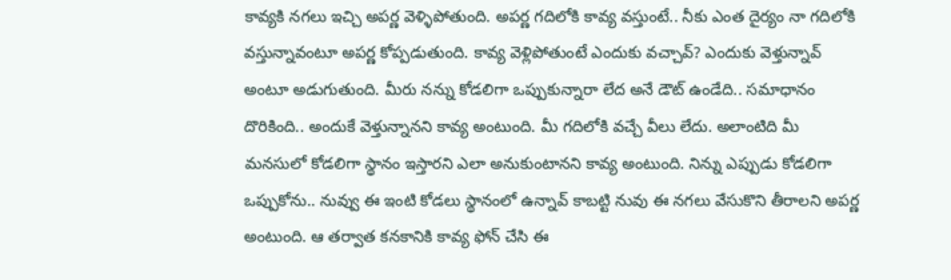కావ్యకి నగలు ఇచ్చి అపర్ణ వెళ్ళిపోతుంది. అపర్ణ గదిలోకి కావ్య వస్తుంటే.. నీకు ఎంత దైర్యం నా గదిలోకి వస్తున్నావంటూ అపర్ణ కోప్పడుతుంది. కావ్య వెళ్లిపోతుంటే ఎందుకు వచ్చావ్? ఎందుకు వెళ్తున్నావ్ అంటూ అడుగుతుంది. మీరు నన్ను కోడలిగా ఒప్పుకున్నారా లేద అనే డౌట్ ఉండేది.. సమాధానం దొరికింది.. అందుకే వెళ్తున్నానని కావ్య అంటుంది. మీ గదిలోకి వచ్చే వీలు లేదు. అలాంటిది మీ మనసులో కోడలిగా స్థానం ఇస్తారని ఎలా అనుకుంటానని కావ్య అంటుంది. నిన్ను ఎప్పుడు కోడలిగా ఒప్పుకోను.. నువ్వు ఈ ఇంటి కోడలు స్థానంలో ఉన్నావ్ కాబట్టి నువు ఈ నగలు వేసుకొని తీరాలని అపర్ణ అంటుంది. ఆ తర్వాత కనకానికి కావ్య ఫోన్ చేసి ఈ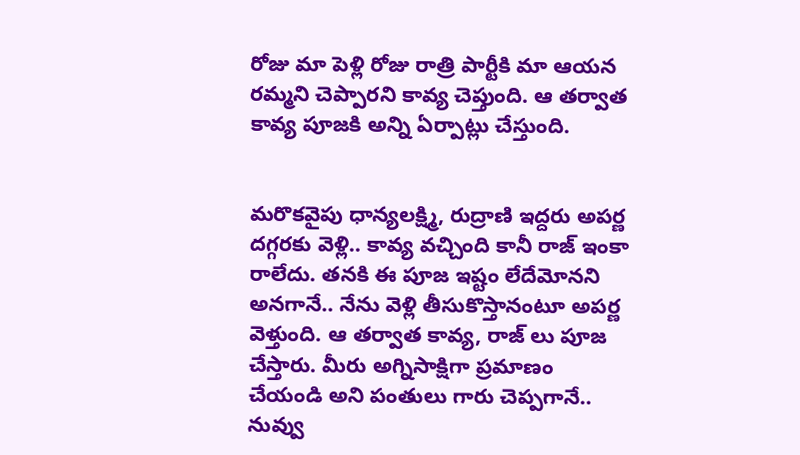రోజు మా పెళ్లి రోజు రాత్రి పార్టీకి మా ఆయన రమ్మని చెప్పారని కావ్య చెప్తుంది. ఆ తర్వాత కావ్య పూజకి అన్ని ఏర్పాట్లు చేస్తుంది.


మరొకవైపు ధాన్యలక్ష్మి, రుద్రాణి ఇద్దరు అపర్ణ దగ్గరకు వెళ్లి.. కావ్య వచ్చింది కానీ రాజ్ ఇంకా రాలేదు. తనకి ఈ పూజ ఇష్టం లేదేమోనని అనగానే.. నేను వెళ్లి తీసుకొస్తానంటూ అపర్ణ వెళ్తుంది. ఆ తర్వాత కావ్య, రాజ్ లు పూజ చేస్తారు. మీరు అగ్నిసాక్షిగా ప్రమాణం చేయండి అని పంతులు గారు చెప్పగానే.. నువ్వు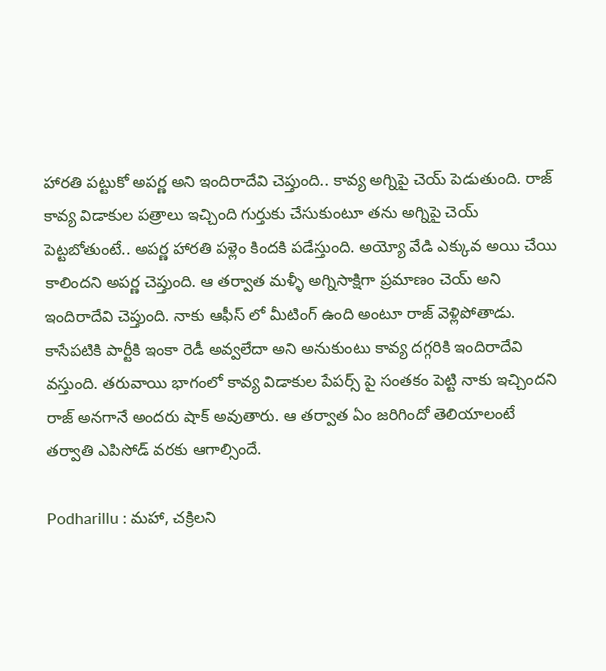హారతి పట్టుకో అపర్ణ అని ఇందిరాదేవి చెప్తుంది.. కావ్య అగ్నిపై చెయ్ పెడుతుంది. రాజ్ కావ్య విడాకుల పత్రాలు ఇచ్చింది గుర్తుకు చేసుకుంటూ తను అగ్నిపై చెయ్ పెట్టబోతుంటే.. అపర్ణ హారతి పళ్లెం కిందకి పడేస్తుంది. అయ్యో వేడి ఎక్కువ అయి చేయి కాలిందని‌ అపర్ణ చెప్తుంది. ఆ తర్వాత మళ్ళీ అగ్నిసాక్షిగా ప్రమాణం చెయ్ అని ఇందిరాదేవి చెప్తుంది. నాకు ఆఫీస్ లో మీటింగ్ ఉంది అంటూ రాజ్ వెళ్లిపోతాడు. కాసేపటికి పార్టీకి ఇంకా రెడీ అవ్వలేదా అని అనుకుంటు కావ్య దగ్గరికి ఇందిరాదేవి వస్తుంది. తరువాయి భాగంలో కావ్య విడాకుల పేపర్స్ పై సంతకం పెట్టి నాకు ఇచ్చిందని రాజ్ అనగానే అందరు షాక్ అవుతారు. ఆ తర్వాత ఏం జరిగిందో తెలియాలంటే తర్వాతి ఎపిసోడ్ వరకు ఆగాల్సిందే.

Podharillu : మహా, చక్రిలని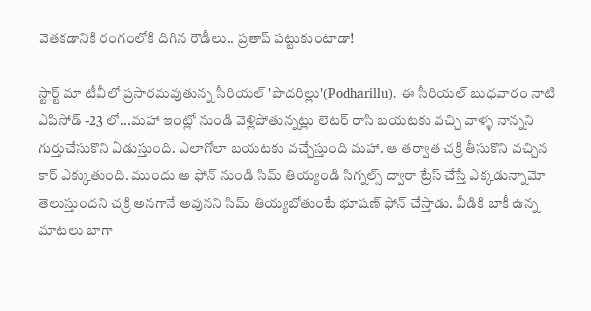వెతకడానికి రంగంలోకి దిగిన రౌడీలు.. ప్రతాప్ పట్టుకుంటాడా!

స్టార్ట్ మా టీవీలో ప్రసారమవుతున్న సీరియల్ 'పొదరిల్లు'(Podharillu). ఈ సీరియల్ బుధవారం నాటి ఎపిసోడ్ -23 లో...మహా ఇంట్లో నుండి వెళ్లిపోతున్నట్లు లెటర్ రాసి బయటకు వచ్చి వాళ్ళ నాన్నని గుర్తుచేసుకొని ఏడుస్తుంది. ఎలాగోలా బయటకు వచ్చేస్తుంది మహా. ఆ తర్వాత చక్రి తీసుకొని వచ్చిన కార్ ఎక్కుతుంది. ముందు అ ఫోన్ నుండి సిమ్ తియ్యండి సిగ్నల్స్ ద్వారా ట్రేస్ చేస్తే ఎక్కడున్నామో తెలుస్తుందని చక్రి అనగానే అవునని సిమ్ తియ్యబోతుంటే భూషణ్ ఫోన్ చేస్తాడు. వీడికి బాకీ ఉన్న మాటలు బాగా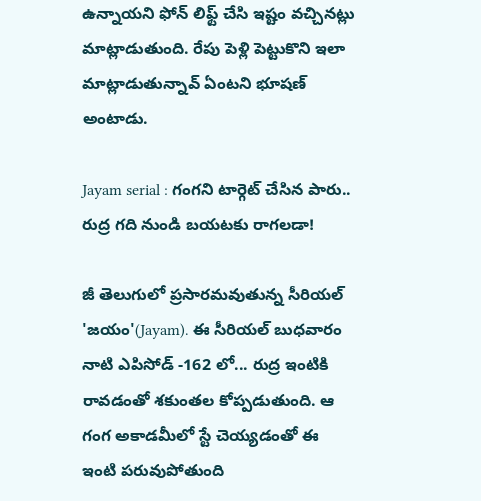ఉన్నాయని ఫోన్ లిఫ్ట్ చేసి ఇష్టం వచ్చినట్లు మాట్లాడుతుంది. రేపు పెళ్లి పెట్టుకొని ఇలా మాట్లాడుతున్నావ్ ఏంటని భూషణ్ అంటాడు.

Jayam serial : గంగని టార్గెట్ చేసిన పారు.. రుద్ర గది నుండి బయటకు రాగలడా!

జీ తెలుగులో ప్రసారమవుతున్న సీరియల్ 'జయం'(Jayam). ఈ సీరియల్ బుధవారం నాటి ఎపిసోడ్ -162 లో... రుద్ర ఇంటికి రావడంతో శకుంతల కోప్పడుతుంది. ఆ గంగ అకాడమీలో స్టే చెయ్యడంతో ఈ ఇంటి పరువుపోతుంది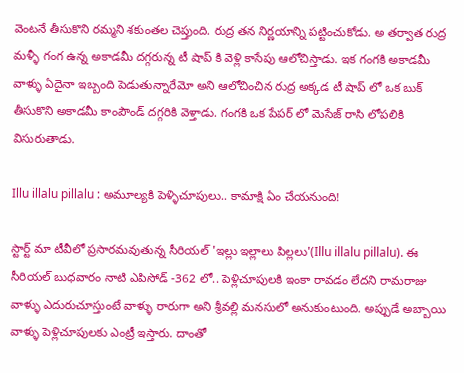వెంటనే తీసుకొని రమ్మని శకుంతల చెప్తుంది. రుద్ర తన నిర్ణయాన్ని పట్టించుకోడు. అ తర్వాత రుద్ర మళ్ళీ గంగ ఉన్న అకాడమీ దగ్గరున్న టీ షాప్ కి వెళ్లి కాసేపు ఆలోచిస్తాడు. ఇక గంగకి అకాడమీ వాళ్ళు ఏదైనా ఇబ్బంది పెడుతున్నారేమో అని ఆలోచించిన రుద్ర అక్కడ టీ షాప్ లో ఒక బుక్ తీసుకొని అకాడమీ కాంపౌండ్ దగ్గరికి వెళ్తాడు. గంగకి ఒక పేపర్ లో మెసేజ్ రాసి లోపలికి విసురుతాడు.

Illu illalu pillalu : అమూల్యకి పెళ్ళిచూపులు.. కామాక్షి ఏం చేయనుంది!

స్టార్ట్ మా టీవీలో ప్రసారమవుతున్న సీరియల్ 'ఇల్లు ఇల్లాలు పిల్లలు'(Illu illalu pillalu). ఈ సీరియల్ బుధవారం నాటి ఎపిసోడ్ -362 లో.. పెళ్లిచూపులకి ఇంకా రావడం లేదని రామరాజు వాళ్ళు ఎదురుచూస్తుంటే వాళ్ళు రారుగా అని శ్రీవల్లి మనసులో అనుకుంటుంది. అప్పుడే అబ్బాయి వాళ్ళు పెళ్లిచూపులకు ఎంట్రీ ఇస్తారు‌. దాంతో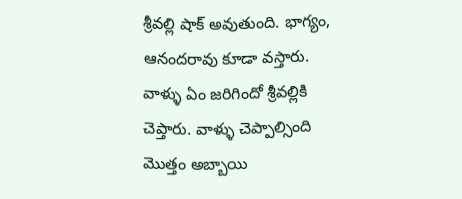శ్రీవల్లి షాక్ అవుతుంది. భాగ్యం, ఆనందరావు కూడా వస్తారు. వాళ్ళు ఏం జరిగిందో శ్రీవల్లికి చెప్తారు. వాళ్ళు చెప్పాల్సింది మొత్తం అబ్బాయి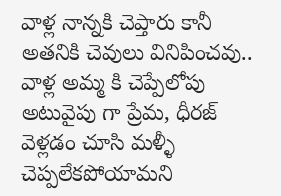వాళ్ల నాన్నకి చెప్తారు కానీ అతనికి చెవులు వినిపించవు.. వాళ్ల అమ్మ కి చెప్పేలోపు అటువైపు గా ప్రేమ, ధీరజ్ వెళ్లడం చూసి మళ్ళీ చెప్పలేకపోయామని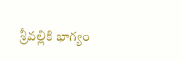శ్రీవల్లికి భాగ్యం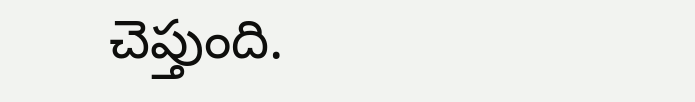చెప్తుంది.